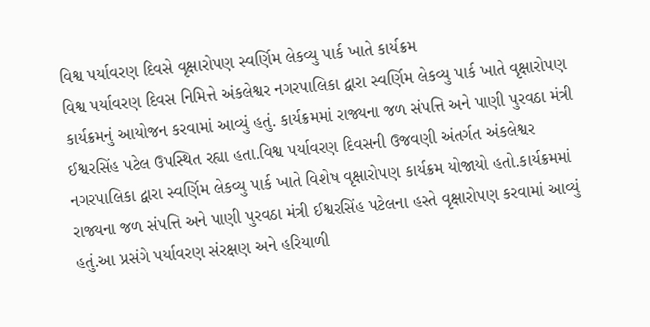વિશ્વ પર્યાવરણ દિવસે વૃક્ષારોપણ સ્વર્ણિમ લેકવ્યુ પાર્ક ખાતે કાર્યક્રમ
વિશ્વ પર્યાવરણ દિવસ નિમિત્તે અંકલેશ્વર નગરપાલિકા દ્વારા સ્વર્ણિમ લેકવ્યુ પાર્ક ખાતે વૃક્ષારોપણ કાર્યક્રમનું આયોજન કરવામાં આવ્યું હતું. કાર્યક્રમમાં રાજ્યના જળ સંપત્તિ અને પાણી પુરવઠા મંત્રી ઈશ્વરસિંહ પટેલ ઉપસ્થિત રહ્યા હતા.વિશ્વ પર્યાવરણ દિવસની ઉજવણી અંતર્ગત અંકલેશ્વર નગરપાલિકા દ્વારા સ્વર્ણિમ લેકવ્યુ પાર્ક ખાતે વિશેષ વૃક્ષારોપણ કાર્યક્રમ યોજાયો હતો.કાર્યક્રમમાં રાજ્યના જળ સંપત્તિ અને પાણી પુરવઠા મંત્રી ઈશ્વરસિંહ પટેલના હસ્તે વૃક્ષારોપણ કરવામાં આવ્યું હતું.આ પ્રસંગે પર્યાવરણ સંરક્ષણ અને હરિયાળી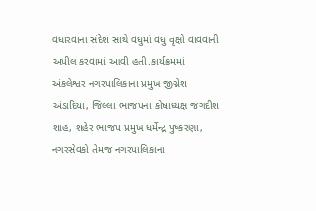વધારવાના સંદેશ સાથે વધુમાં વધુ વૃક્ષો વાવવાની અપીલ કરવામાં આવી હતી.કાર્યક્રમમાં અંકલેશ્વર નગરપાલિકાના પ્રમુખ જીગ્નેશ અંડાદિયા, જિલ્લા ભાજપના કોષાધ્યક્ષ જગદીશ શાહ, શહેર ભાજપ પ્રમુખ ધર્મેન્દ્ર પુષ્કરણા, નગરસેવકો તેમજ નગરપાલિકાના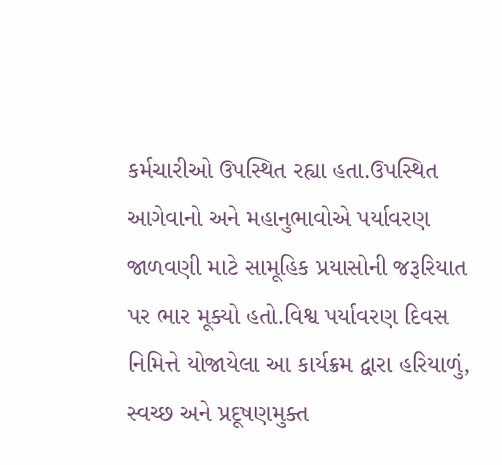કર્મચારીઓ ઉપસ્થિત રહ્યા હતા.ઉપસ્થિત આગેવાનો અને મહાનુભાવોએ પર્યાવરણ જાળવણી માટે સામૂહિક પ્રયાસોની જરૂરિયાત પર ભાર મૂક્યો હતો.વિશ્વ પર્યાવરણ દિવસ નિમિત્તે યોજાયેલા આ કાર્યક્રમ દ્વારા હરિયાળું, સ્વચ્છ અને પ્રદૂષણમુક્ત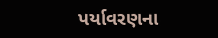પર્યાવરણના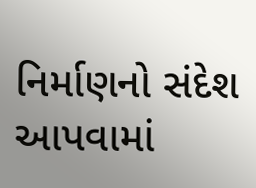નિર્માણનો સંદેશ આપવામાં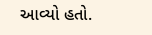આવ્યો હતો.